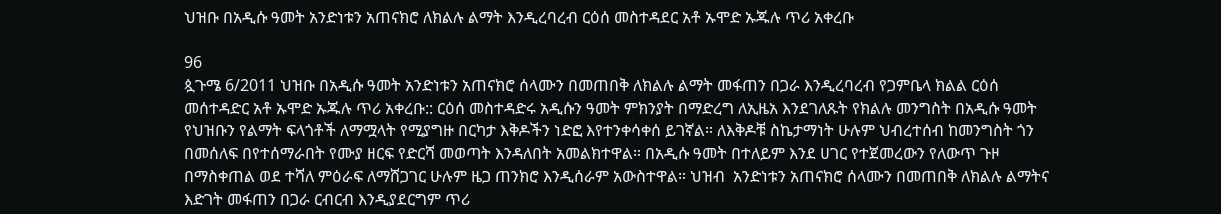ህዝቡ በአዲሱ ዓመት አንድነቱን አጠናክሮ ለክልሉ ልማት እንዲረባረብ ርዕሰ መስተዳደር አቶ ኡሞድ ኡጁሉ ጥሪ አቀረቡ

96
ጷጉሜ 6/2011 ህዝቡ በአዲሱ ዓመት አንድነቱን አጠናክሮ ሰላሙን በመጠበቅ ለክልሉ ልማት መፋጠን በጋራ እንዲረባረብ የጋምቤላ ክልል ርዕሰ መሰተዳድር አቶ ኡሞድ ኡጁሉ ጥሪ አቀረቡ:: ርዕሰ መስተዳድሩ አዲሱን ዓመት ምክንያት በማድረግ ለኢዜአ እንደገለጹት የክልሉ መንግስት በአዲሱ ዓመት የህዝቡን የልማት ፍላጎቶች ለማሟላት የሚያግዙ በርካታ እቅዶችን ነድፎ እየተንቀሳቀሰ ይገኛል። ለእቅዶቹ ስኬታማነት ሁሉም ህብረተሰብ ከመንግስት ጎን በመሰለፍ በየተሰማራበት የሙያ ዘርፍ የድርሻ መወጣት እንዳለበት አመልክተዋል። በአዲሱ ዓመት በተለይም እንደ ሀገር የተጀመረውን የለውጥ ጉዞ በማስቀጠል ወደ ተሻለ ምዕራፍ ለማሸጋገር ሁሉም ዜጋ ጠንክሮ እንዲሰራም አውስተዋል። ህዝብ  አንድነቱን አጠናክሮ ሰላሙን በመጠበቅ ለክልሉ ልማትና እድገት መፋጠን በጋራ ርብርብ እንዲያደርግም ጥሪ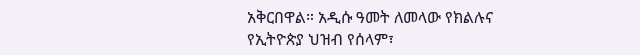አቅርበዋል። አዲሱ ዓመት ለመላው የክልሉና የኢትዮጵያ ህዝብ የሰላም፣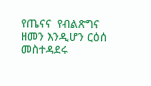የጤናና  የብልጽግና ዘመን እንዲሆን ርዕሰ መስተዳደሩ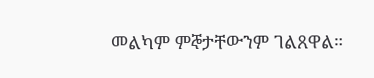መልካም ምኞታቸውንም ገልጸዋል።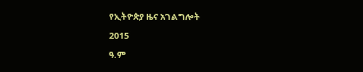የኢትዮጵያ ዜና አገልግሎት
2015
ዓ.ም